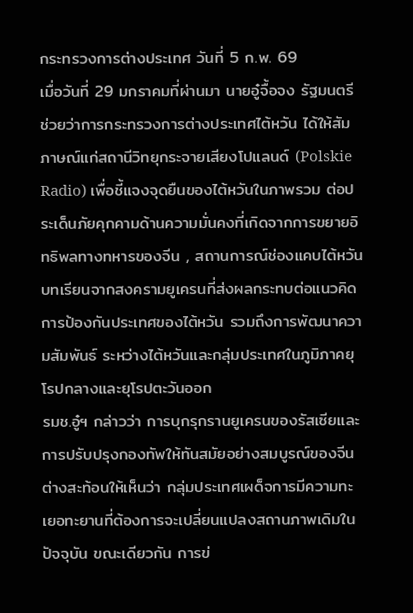กระทรวงการต่างประเทศ วันที่ 5 ก.พ. 69
เมื่อวันที่ 29 มกราคมที่ผ่านมา นายอู๋จื้อจง รัฐมนตรีช่วยว่าการกระทรวงการต่างประเทศไต้หวัน ได้ให้สัมภาษณ์แก่สถานีวิทยุกระจายเสียงโปแลนด์ (Polskie Radio) เพื่อชี้แจงจุดยืนของไต้หวันในภาพรวม ต่อประเด็นภัยคุกคามด้านความมั่นคงที่เกิดจากการขยายอิทธิพลทางทหารของจีน , สถานการณ์ช่องแคบไต้หวัน บทเรียนจากสงครามยูเครนที่ส่งผลกระทบต่อแนวคิดการป้องกันประเทศของไต้หวัน รวมถึงการพัฒนาความสัมพันธ์ ระหว่างไต้หวันและกลุ่มประเทศในภูมิภาคยุโรปกลางและยุโรปตะวันออก
รมช.อู๋ฯ กล่าวว่า การบุกรุกรานยูเครนของรัสเซียและการปรับปรุงกองทัพให้ทันสมัยอย่างสมบูรณ์ของจีน ต่างสะท้อนให้เห็นว่า กลุ่มประเทศเผด็จการมีความทะเยอทะยานที่ต้องการจะเปลี่ยนแปลงสถานภาพเดิมในปัจจุบัน ขณะเดียวกัน การข่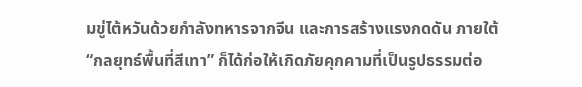มขู่ไต้หวันด้วยกำลังทหารจากจีน และการสร้างแรงกดดัน ภายใต้ “กลยุทธ์พื้นที่สีเทา” ก็ได้ก่อให้เกิดภัยคุกคามที่เป็นรูปธรรมต่อ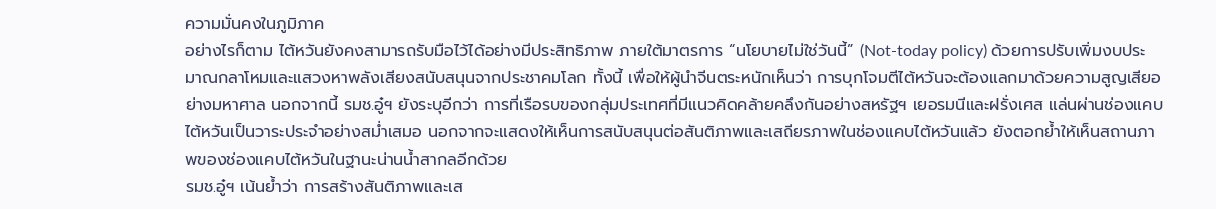ความมั่นคงในภูมิภาค
อย่างไรก็ตาม ไต้หวันยังคงสามารถรับมือไว้ได้อย่างมีประสิทธิภาพ ภายใต้มาตรการ “นโยบายไม่ใช่วันนี้” (Not-today policy) ด้วยการปรับเพิ่มงบประมาณกลาโหมและแสวงหาพลังเสียงสนับสนุนจากประชาคมโลก ทั้งนี้ เพื่อให้ผู้นำจีนตระหนักเห็นว่า การบุกโจมตีไต้หวันจะต้องแลกมาด้วยความสูญเสียอย่างมหาศาล นอกจากนี้ รมช.อู๋ฯ ยังระบุอีกว่า การที่เรือรบของกลุ่มประเทศที่มีแนวคิดคล้ายคลึงกันอย่างสหรัฐฯ เยอรมนีและฝรั่งเศส แล่นผ่านช่องแคบไต้หวันเป็นวาระประจำอย่างสม่ำเสมอ นอกจากจะแสดงให้เห็นการสนับสนุนต่อสันติภาพและเสถียรภาพในช่องแคบไต้หวันแล้ว ยังตอกย้ำให้เห็นสถานภาพของช่องแคบไต้หวันในฐานะน่านน้ำสากลอีกด้วย
รมช.อู๋ฯ เน้นย้ำว่า การสร้างสันติภาพและเส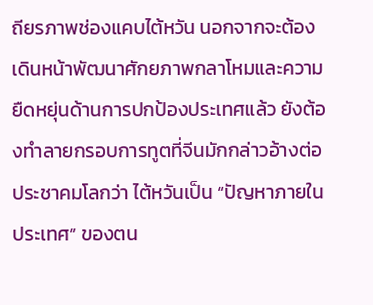ถียรภาพช่องแคบไต้หวัน นอกจากจะต้องเดินหน้าพัฒนาศักยภาพกลาโหมและความยืดหยุ่นด้านการปกป้องประเทศแล้ว ยังต้องทำลายกรอบการทูตที่จีนมักกล่าวอ้างต่อประชาคมโลกว่า ไต้หวันเป็น “ปัญหาภายในประเทศ” ของตน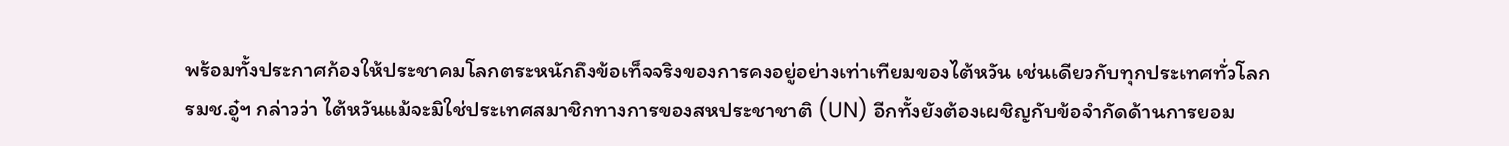พร้อมทั้งประกาศก้องให้ประชาคมโลกตระหนักถึงข้อเท็จจริงของการคงอยู่อย่างเท่าเทียมของไต้หวัน เช่นเดียวกับทุกประเทศทั่วโลก
รมช.อู๋ฯ กล่าวว่า ไต้หวันแม้จะมิใช่ประเทศสมาชิกทางการของสหประชาชาติ (UN) อีกทั้งยังต้องเผชิญกับข้อจำกัดด้านการยอม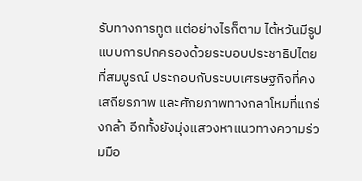รับทางการทูต แต่อย่างไรก็ตาม ไต้หวันมีรูปแบบการปกครองด้วยระบอบประชาธิปไตยที่สมบูรณ์ ประกอบกับระบบเศรษฐกิจที่คงเสถียรภาพ และศักยภาพทางกลาโหมที่แกร่งกล้า อีกทั้งยังมุ่งแสวงหาแนวทางความร่วมมือ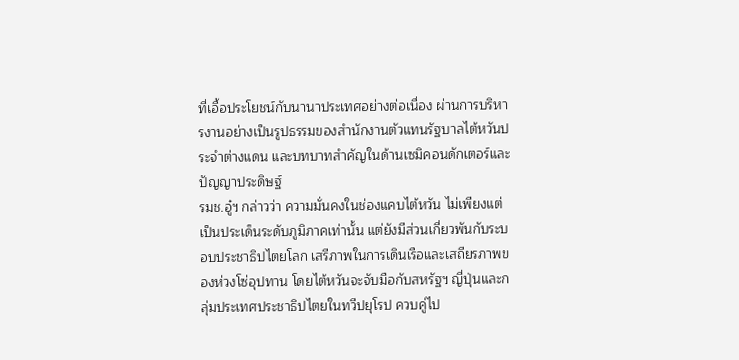ที่เอื้อประโยชน์กับนานาประเทศอย่างต่อเนื่อง ผ่านการบริหารงานอย่างเป็นรูปธรรมของสำนักงานตัวแทนรัฐบาลไต้หวันประจำต่างแดน และบทบาทสำคัญในด้านเซมิคอนดักเตอร์และปัญญาประดิษฐ์
รมช.อู๋ฯ กล่าวว่า ความมั่นคงในช่องแคบไต้หวัน ไม่เพียงแต่เป็นประเด็นระดับภูมิภาคเท่านั้น แต่ยังมีส่วนเกี่ยวพันกับระบอบประชาธิปไตยโลก เสรีภาพในการเดินเรือและเสถียรภาพของห่วงโซ่อุปทาน โดยไต้หวันจะจับมือกับสหรัฐฯ ญี่ปุ่นและกลุ่มประเทศประชาธิปไตยในทวีปยุโรป ควบคู่ไป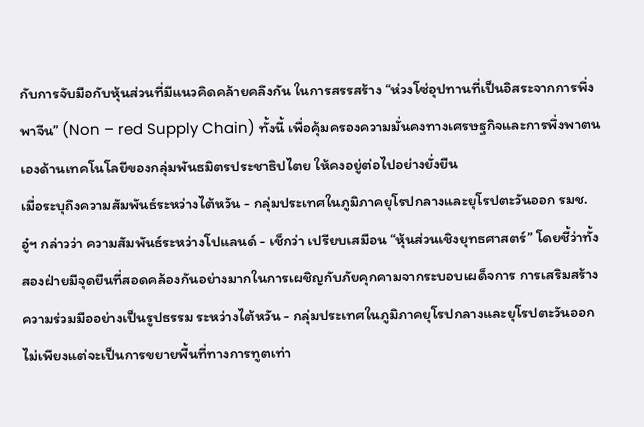กับการจับมือกับหุ้นส่วนที่มีแนวคิดคล้ายคลึงกัน ในการสรรสร้าง “ห่วงโซ่อุปทานที่เป็นอิสระจากการพึ่งพาจีน” (Non – red Supply Chain) ทั้งนี้ เพื่อคุ้มครองความมั่นคงทางเศรษฐกิจและการพึ่งพาตนเองด้านเทคโนโลยีของกลุ่มพันธมิตรประชาธิปไตย ให้คงอยู่ต่อไปอย่างยั่งยืน
เมื่อระบุถึงความสัมพันธ์ระหว่างไต้หวัน - กลุ่มประเทศในภูมิภาคยุโรปกลางและยุโรปตะวันออก รมช.อู๋ฯ กล่าวว่า ความสัมพันธ์ระหว่างโปแลนด์ - เช็กว่า เปรียบเสมือน “หุ้นส่วนเชิงยุทธศาสตร์” โดยชี้ว่าทั้งสองฝ่ายมีจุดยืนที่สอดคล้องกันอย่างมากในการเผชิญกับภัยคุกคามจากระบอบเผด็จการ การเสริมสร้างความร่วมมืออย่างเป็นรูปธรรม ระหว่างไต้หวัน - กลุ่มประเทศในภูมิภาคยุโรปกลางและยุโรปตะวันออก ไม่เพียงแต่จะเป็นการขยายพื้นที่ทางการทูตเท่า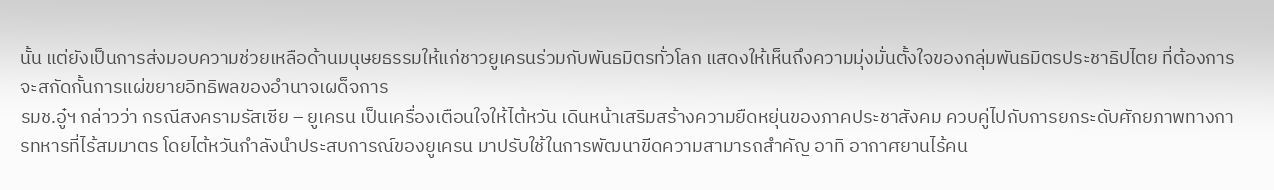นั้น แต่ยังเป็นการส่งมอบความช่วยเหลือด้านมนุษยธรรมให้แก่ชาวยูเครนร่วมกับพันธมิตรทั่วโลก แสดงให้เห็นถึงความมุ่งมั่นตั้งใจของกลุ่มพันธมิตรประชาธิปไตย ที่ต้องการจะสกัดกั้นการแผ่ขยายอิทธิพลของอำนาจเผด็จการ
รมช.อู๋ฯ กล่าวว่า กรณีสงครามรัสเซีย – ยูเครน เป็นเครื่องเตือนใจให้ไต้หวัน เดินหน้าเสริมสร้างความยืดหยุ่นของภาคประชาสังคม ควบคู่ไปกับการยกระดับศักยภาพทางการทหารที่ไร้สมมาตร โดยไต้หวันกำลังนำประสบการณ์ของยูเครน มาปรับใช้ในการพัฒนาขีดความสามารถสำคัญ อาทิ อากาศยานไร้คน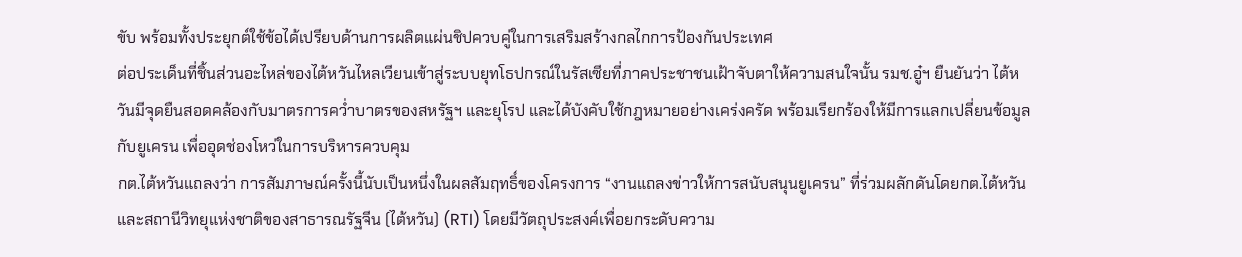ขับ พร้อมทั้งประยุกต์ใช้ข้อได้เปรียบด้านการผลิตแผ่นชิปควบคู่ในการเสริมสร้างกลไกการป้องกันประเทศ
ต่อประเด็นที่ชิ้นส่วนอะไหล่ของไต้หวันไหลเวียนเข้าสู่ระบบยุทโธปกรณ์ในรัสเซียที่ภาคประชาชนเฝ้าจับตาให้ความสนใจนั้น รมช.อู๋ฯ ยืนยันว่า ไต้หวันมีจุดยืนสอดคล้องกับมาตรการคว่ำบาตรของสหรัฐฯ และยุโรป และได้บังคับใช้กฎหมายอย่างเคร่งครัด พร้อมเรียกร้องให้มีการแลกเปลี่ยนข้อมูลกับยูเครน เพื่ออุดช่องโหว่ในการบริหารควบคุม
กต.ไต้หวันแถลงว่า การสัมภาษณ์ครั้งนี้นับเป็นหนึ่งในผลสัมฤทธิ์ของโครงการ “งานแถลงข่าวให้การสนับสนุนยูเครน” ที่ร่วมผลักดันโดยกต.ไต้หวันและสถานีวิทยุแห่งชาติของสาธารณรัฐจีน (ไต้หวัน) (RTI) โดยมีวัตถุประสงค์เพื่อยกระดับความ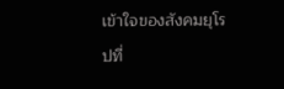เข้าใจของสังคมยุโรปที่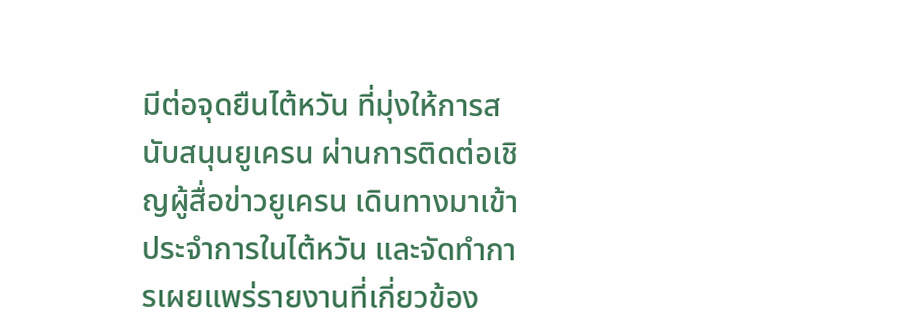มีต่อจุดยืนไต้หวัน ที่มุ่งให้การสนับสนุนยูเครน ผ่านการติดต่อเชิญผู้สื่อข่าวยูเครน เดินทางมาเข้าประจำการในไต้หวัน และจัดทำการเผยแพร่รายงานที่เกี่ยวข้อง